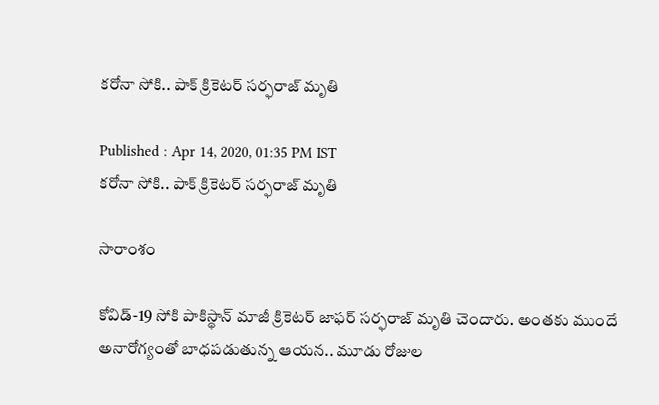కరోనా సోకి.. పాక్ క్రికెటర్ సర్ఫరాజ్ మృతి

Published : Apr 14, 2020, 01:35 PM IST
కరోనా సోకి.. పాక్ క్రికెటర్ సర్ఫరాజ్ మృతి

సారాంశం

కోవిడ్-19 సోకి పాకిస్థాన్ మాజీ క్రికెటర్ జాఫర్ సర్ఫరాజ్ మృతి చెందారు. అంతకు ముందే అనారోగ్యంతో బాధపడుతున్న ఆయన.. మూడు రోజుల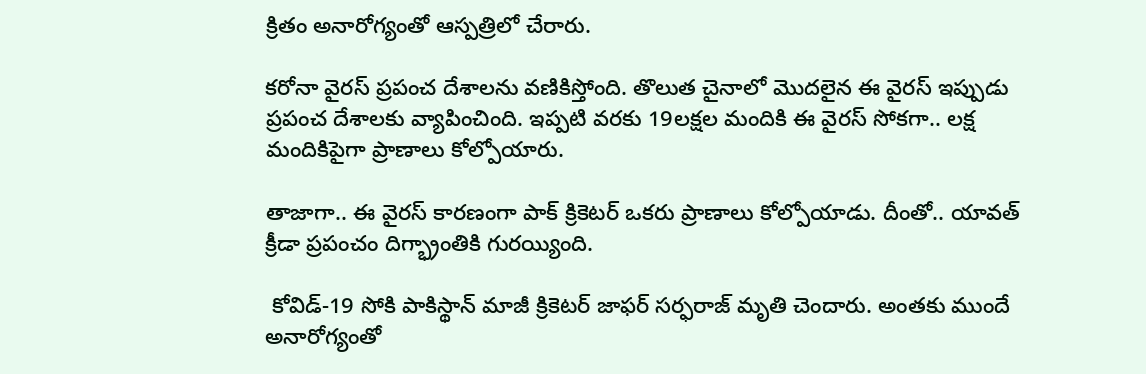క్రితం అనారోగ్యంతో ఆస్పత్రిలో చేరారు.

కరోనా వైరస్ ప్రపంచ దేశాలను వణికిస్తోంది. తొలుత చైనాలో మొదలైన ఈ వైరస్ ఇప్పుడు ప్రపంచ దేశాలకు వ్యాపించింది. ఇప్పటి వరకు 19లక్షల మందికి ఈ వైరస్ సోకగా.. లక్ష మందికిపైగా ప్రాణాలు కోల్పోయారు.

తాజాగా.. ఈ వైరస్ కారణంగా పాక్ క్రికెటర్ ఒకరు ప్రాణాలు కోల్పోయాడు. దీంతో.. యావత్ క్రీడా ప్రపంచం దిగ్భ్రాంతికి గురయ్యింది.

 కోవిడ్-19 సోకి పాకిస్థాన్ మాజీ క్రికెటర్ జాఫర్ సర్ఫరాజ్ మృతి చెందారు. అంతకు ముందే అనారోగ్యంతో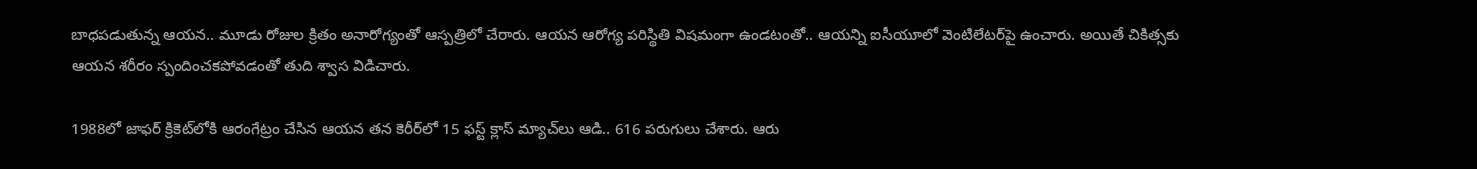బాధపడుతున్న ఆయన.. మూడు రోజుల క్రితం అనారోగ్యంతో ఆస్పత్రిలో చేరారు. ఆయన ఆరోగ్య పరిస్థితి విషమంగా ఉండటంతో.. ఆయన్ని ఐసీయూలో వెంటిలేటర్‌పై ఉంచారు. అయితే చికిత్సకు ఆయన శరీరం స్పందించకపోవడంతో తుది శ్వాస విడిచారు.

1988లో జాఫర్ క్రికెట్‌లోకి ఆరంగేట్రం చేసిన ఆయన తన కెరీర్‌లో 15 ఫస్ట్ క్లాస్‌ మ్యాచ్‌లు ఆడి.. 616 పరుగులు చేశారు. ఆరు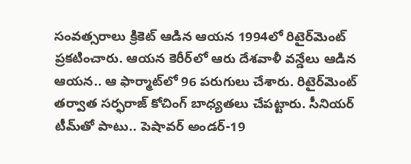సంవత్సరాలు క్రికెట్ ఆడిన ఆయన 1994లో రిటైర్‌మెంట్ ప్రకటించారు. ఆయన కెరీర్‌లో ఆరు దేశవాళీ వన్డేలు ఆడిన ఆయన.. ఆ ఫార్మాట్‌లో 96 పరుగులు చేశారు. రిటైర్‌మెంట్ తర్వాత సర్ఫరాజ్ కోచింగ్ బాధ్యతలు చేపట్టారు. సీనియర్ టీమ్‌తో పాటు.. పెషావర్ అండర్-19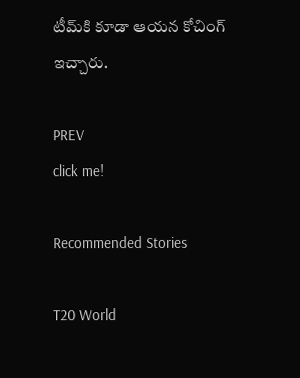టీమ్‌కి కూడా ఆయన కోచింగ్ ఇచ్చారు.

PREV
click me!

Recommended Stories

T20 World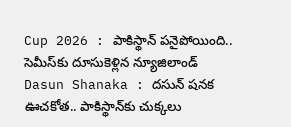Cup 2026 : పాకిస్థాన్ పనైపోయింది.. సెమీస్‌కు దూసుకెళ్లిన న్యూజిలాండ్
Dasun Shanaka : దసున్ షనక ఊచకోత.. పాకిస్థాన్‌కు చుక్కలు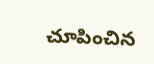చూపించిన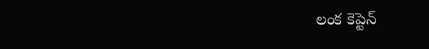లంక కెప్టెన్